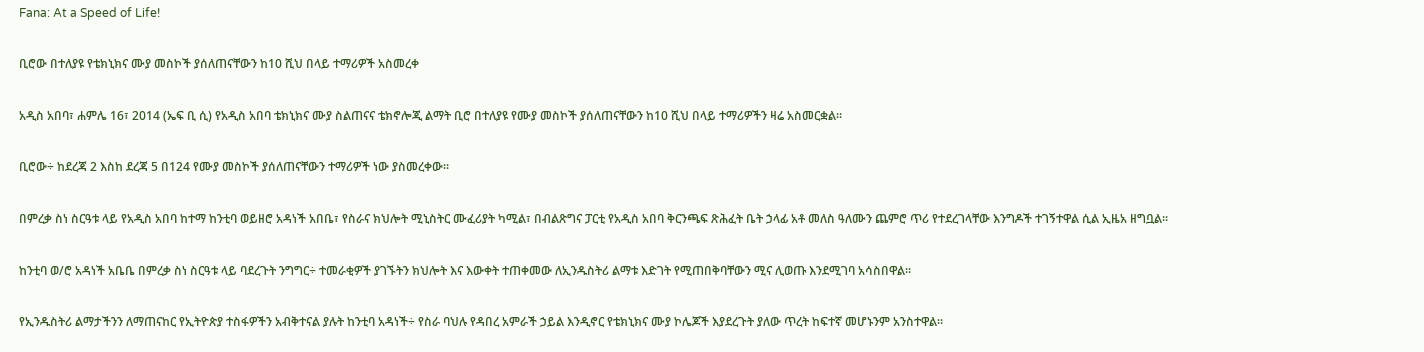Fana: At a Speed of Life!

ቢሮው በተለያዩ የቴክኒክና ሙያ መስኮች ያሰለጠናቸውን ከ10 ሺህ በላይ ተማሪዎች አስመረቀ

አዲስ አበባ፣ ሐምሌ 16፣ 2014 (ኤፍ ቢ ሲ) የአዲስ አበባ ቴክኒክና ሙያ ስልጠናና ቴክኖሎጂ ልማት ቢሮ በተለያዩ የሙያ መስኮች ያሰለጠናቸውን ከ10 ሺህ በላይ ተማሪዎችን ዛሬ አስመርቋል።

ቢሮው÷ ከደረጃ 2 እስከ ደረጃ 5 በ124 የሙያ መስኮች ያሰለጠናቸውን ተማሪዎች ነው ያስመረቀው።

በምረቃ ስነ ስርዓቱ ላይ የአዲስ አበባ ከተማ ከንቲባ ወይዘሮ አዳነች አበቤ፣ የስራና ክህሎት ሚኒስትር ሙፈሪያት ካሚል፣ በብልጽግና ፓርቲ የአዲስ አበባ ቅርንጫፍ ጽሕፈት ቤት ኃላፊ አቶ መለስ ዓለሙን ጨምሮ ጥሪ የተደረገላቸው እንግዶች ተገኝተዋል ሲል ኢዜአ ዘግቧል፡፡

ከንቲባ ወ/ሮ አዳነች አቤቤ በምረቃ ስነ ስርዓቱ ላይ ባደረጉት ንግግር÷ ተመራቂዎች ያገኙትን ክህሎት እና እውቀት ተጠቀመው ለኢንዱስትሪ ልማቱ እድገት የሚጠበቅባቸውን ሚና ሊወጡ እንደሚገባ አሳስበዋል፡፡

የኢንዱስትሪ ልማታችንን ለማጠናከር የኢትዮጵያ ተስፋዎችን አብቅተናል ያሉት ከንቲባ አዳነች÷ የስራ ባህሉ የዳበረ አምራች ኃይል እንዲኖር የቴክኒክና ሙያ ኮሌጆች እያደረጉት ያለው ጥረት ከፍተኛ መሆኑንም አንስተዋል፡፡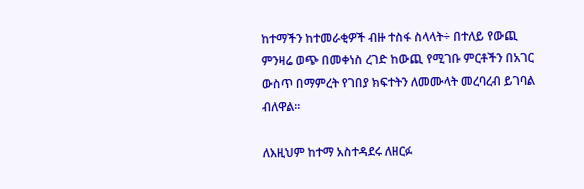ከተማችን ከተመራቂዎች ብዙ ተስፋ ስላላት÷ በተለይ የውጪ ምንዛሬ ወጭ በመቀነስ ረገድ ከውጪ የሚገቡ ምርቶችን በአገር ውስጥ በማምረት የገበያ ክፍተትን ለመሙላት መረባረብ ይገባል ብለዋል፡፡

ለእዚህም ከተማ አስተዳደሩ ለዘርፉ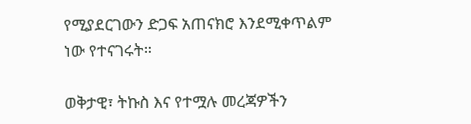የሚያደርገውን ድጋፍ አጠናክሮ እንደሚቀጥልም ነው የተናገሩት።

ወቅታዊ፣ ትኩስ እና የተሟሉ መረጃዎችን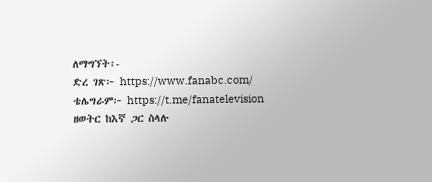ለማግኘት፡-
ድረ ገጽ፦ https://www.fanabc.com/
ቴሌግራም፦ https://t.me/fanatelevision
ዘወትር ከእኛ ጋር ስላሉ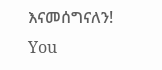እናመሰግናለን!
You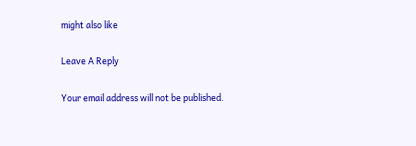might also like

Leave A Reply

Your email address will not be published.